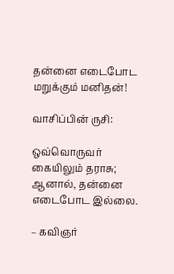தன்னை எடைபோட மறுக்கும் மனிதன்!

வாசிப்பின் ருசி:

ஒவ்வொருவர் கையிலும் தராசு;
ஆனால், தன்னை எடைபோட இல்லை.

– கவிஞர்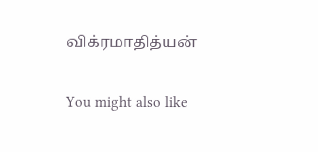விக்ரமாதித்யன்

You might also like